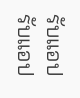รับแอปรับแอป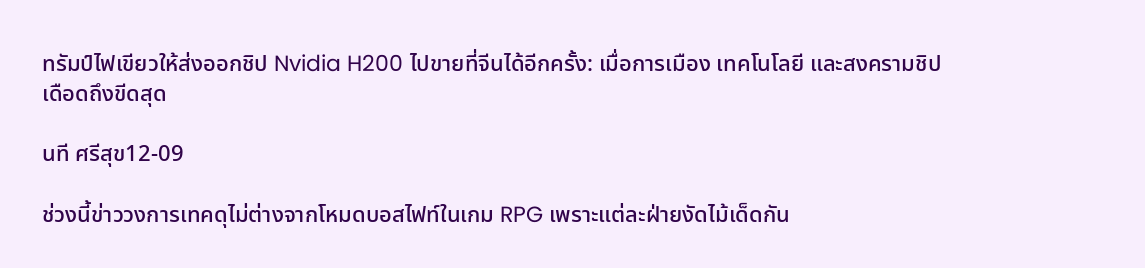ทรัมป์ไฟเขียวให้ส่งออกชิป Nvidia H200 ไปขายที่จีนได้อีกครั้ง: เมื่อการเมือง เทคโนโลยี และสงครามชิปเดือดถึงขีดสุด

นที ศรีสุข12-09

ช่วงนี้ข่าววงการเทคดุไม่ต่างจากโหมดบอสไฟท์ในเกม RPG เพราะแต่ละฝ่ายงัดไม้เด็ดกัน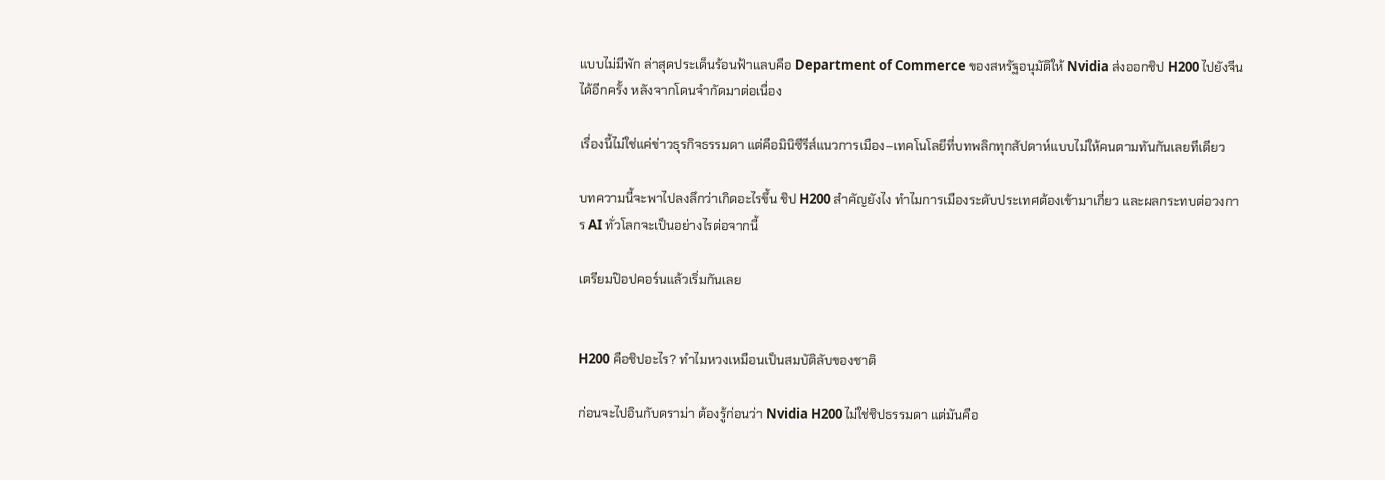แบบไม่มีพัก ล่าสุดประเด็นร้อนฟ้าแลบคือ Department of Commerce ของสหรัฐอนุมัติให้ Nvidia ส่งออกชิป H200 ไปยังจีนได้อีกครั้ง หลังจากโดนจำกัดมาต่อเนื่อง

เรื่องนี้ไม่ใช่แค่ข่าวธุรกิจธรรมดา แต่คือมินิซีรีส์แนวการเมือง–เทคโนโลยีที่บทพลิกทุกสัปดาห์แบบไม่ให้คนตามทันกันเลยทีเดียว

บทความนี้จะพาไปลงลึกว่าเกิดอะไรขึ้น ชิป H200 สำคัญยังไง ทำไมการเมืองระดับประเทศต้องเข้ามาเกี่ยว และผลกระทบต่อวงการ AI ทั่วโลกจะเป็นอย่างไรต่อจากนี้

เตรียมป๊อปคอร์นแล้วเริ่มกันเลย


H200 คือชิปอะไร? ทำไมหวงเหมือนเป็นสมบัติลับของชาติ

ก่อนจะไปอินกับดราม่า ต้องรู้ก่อนว่า Nvidia H200 ไม่ใช่ชิปธรรมดา แต่มันคือ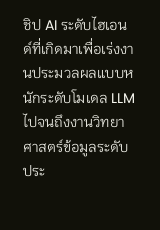ชิป AI ระดับไฮเอนด์ที่เกิดมาเพื่อเร่งงานประมวลผลแบบหนักระดับโมเดล LLM ไปจนถึงงานวิทยาศาสตร์ข้อมูลระดับประ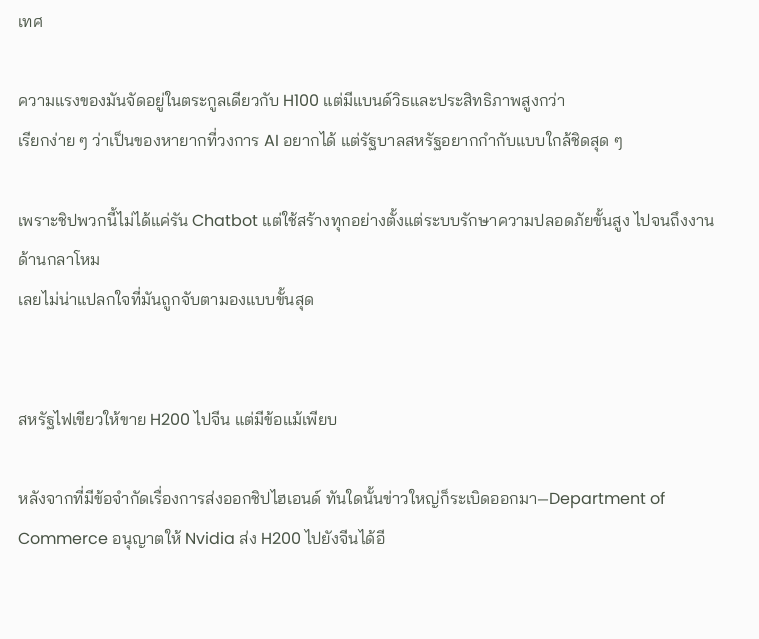เทศ

ความแรงของมันจัดอยู่ในตระกูลเดียวกับ H100 แต่มีแบนด์วิธและประสิทธิภาพสูงกว่า
เรียกง่าย ๆ ว่าเป็นของหายากที่วงการ AI อยากได้ แต่รัฐบาลสหรัฐอยากกำกับแบบใกล้ชิดสุด ๆ

เพราะชิปพวกนี้ไม่ได้แค่รัน Chatbot แต่ใช้สร้างทุกอย่างตั้งแต่ระบบรักษาความปลอดภัยขั้นสูง ไปจนถึงงานด้านกลาโหม
เลยไม่น่าแปลกใจที่มันถูกจับตามองแบบขั้นสุด


สหรัฐไฟเขียวให้ขาย H200 ไปจีน แต่มีข้อแม้เพียบ

หลังจากที่มีข้อจำกัดเรื่องการส่งออกชิปไฮเอนด์ ทันใดนั้นข่าวใหญ่ก็ระเบิดออกมา—Department of Commerce อนุญาตให้ Nvidia ส่ง H200 ไปยังจีนได้อี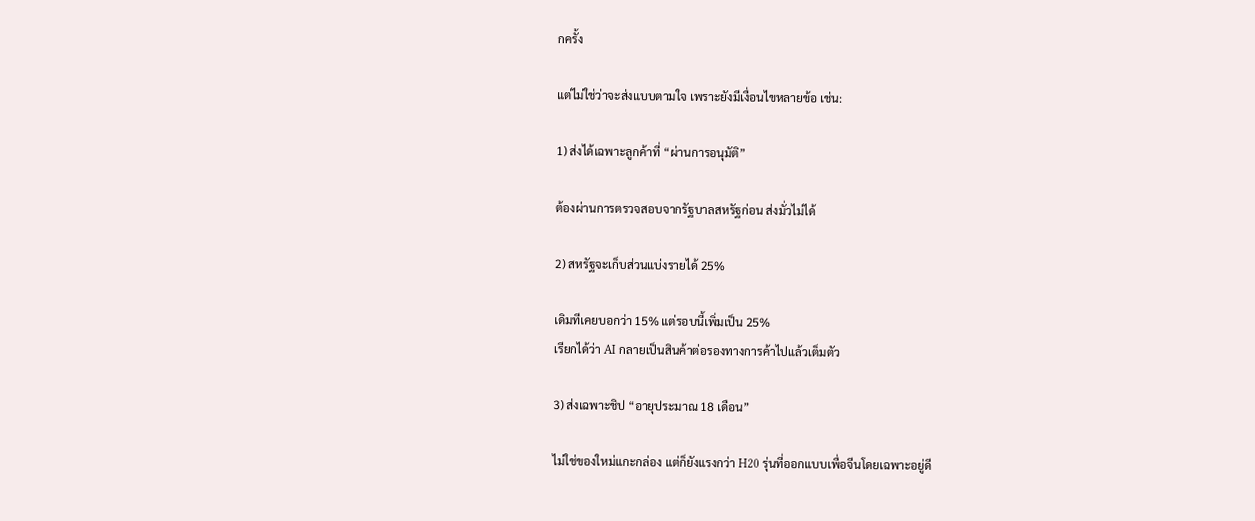กครั้ง

แต่ไม่ใช่ว่าจะส่งแบบตามใจ เพราะยังมีเงื่อนไขหลายข้อ เช่น:

1) ส่งได้เฉพาะลูกค้าที่ “ผ่านการอนุมัติ”

ต้องผ่านการตรวจสอบจากรัฐบาลสหรัฐก่อน ส่งมั่วไม่ได้

2) สหรัฐจะเก็บส่วนแบ่งรายได้ 25%

เดิมทีเคยบอกว่า 15% แต่รอบนี้เพิ่มเป็น 25%
เรียกได้ว่า AI กลายเป็นสินค้าต่อรองทางการค้าไปแล้วเต็มตัว

3) ส่งเฉพาะชิป “อายุประมาณ 18 เดือน”

ไม่ใช่ของใหม่แกะกล่อง แต่ก็ยังแรงกว่า H20 รุ่นที่ออกแบบเพื่อจีนโดยเฉพาะอยู่ดี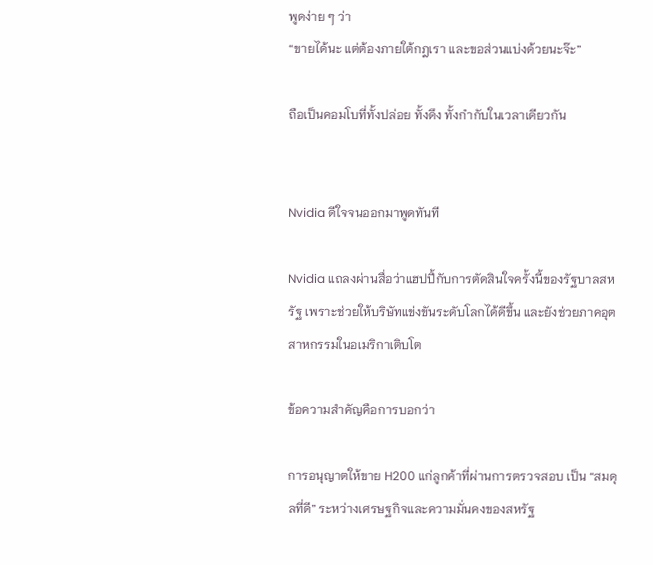พูดง่าย ๆ ว่า
“ขายได้นะ แต่ต้องภายใต้กฎเรา และขอส่วนแบ่งด้วยนะจ๊ะ”

ถือเป็นคอมโบที่ทั้งปล่อย ทั้งดึง ทั้งกำกับในเวลาเดียวกัน


Nvidia ดีใจจนออกมาพูดทันที

Nvidia แถลงผ่านสื่อว่าแฮปปี้กับการตัดสินใจครั้งนี้ของรัฐบาลสหรัฐ เพราะช่วยให้บริษัทแข่งขันระดับโลกได้ดีขึ้น และยังช่วยภาคอุตสาหกรรมในอเมริกาเติบโต

ข้อความสำคัญคือการบอกว่า

การอนุญาตให้ขาย H200 แก่ลูกค้าที่ผ่านการตรวจสอบ เป็น “สมดุลที่ดี” ระหว่างเศรษฐกิจและความมั่นคงของสหรัฐ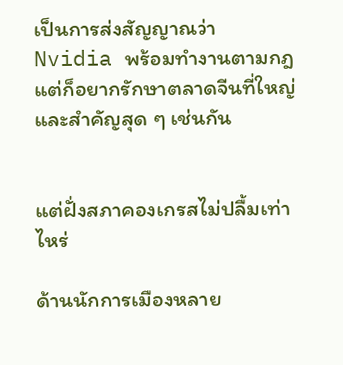เป็นการส่งสัญญาณว่า Nvidia พร้อมทำงานตามกฎ แต่ก็อยากรักษาตลาดจีนที่ใหญ่และสำคัญสุด ๆ เช่นกัน


แต่ฝั่งสภาคองเกรสไม่ปลื้มเท่าไหร่

ด้านนักการเมืองหลาย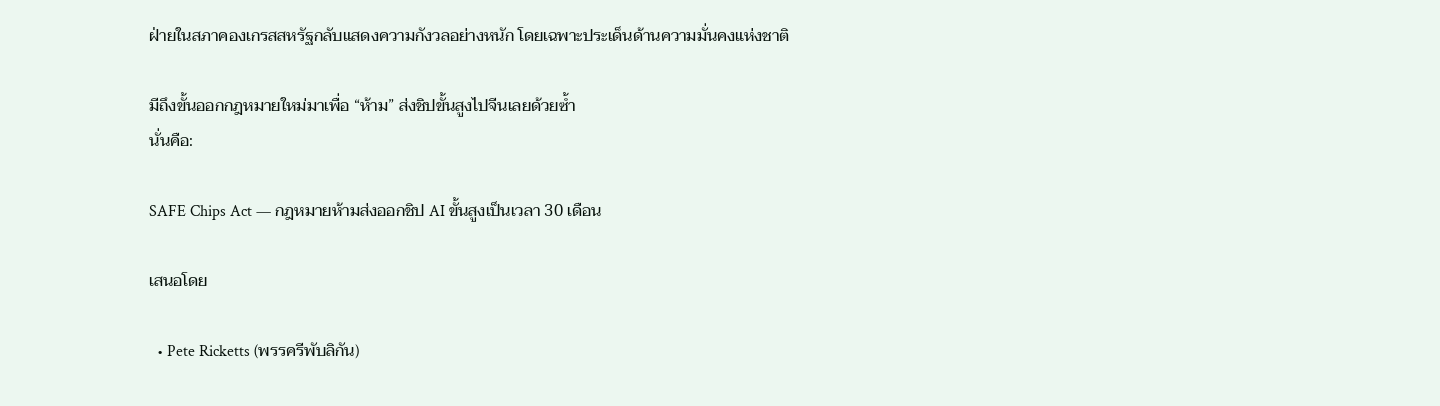ฝ่ายในสภาคองเกรสสหรัฐกลับแสดงความกังวลอย่างหนัก โดยเฉพาะประเด็นด้านความมั่นคงแห่งชาติ

มีถึงขั้นออกกฎหมายใหม่มาเพื่อ “ห้าม” ส่งชิปขั้นสูงไปจีนเลยด้วยซ้ำ
นั่นคือ:

SAFE Chips Act — กฎหมายห้ามส่งออกชิป AI ขั้นสูงเป็นเวลา 30 เดือน

เสนอโดย

  • Pete Ricketts (พรรครีพับลิกัน)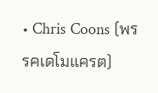• Chris Coons (พรรคเดโมแครต)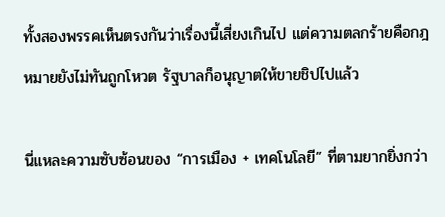ทั้งสองพรรคเห็นตรงกันว่าเรื่องนี้เสี่ยงเกินไป แต่ความตลกร้ายคือกฎหมายยังไม่ทันถูกโหวต รัฐบาลก็อนุญาตให้ขายชิปไปแล้ว

นี่แหละความซับซ้อนของ “การเมือง + เทคโนโลยี” ที่ตามยากยิ่งกว่า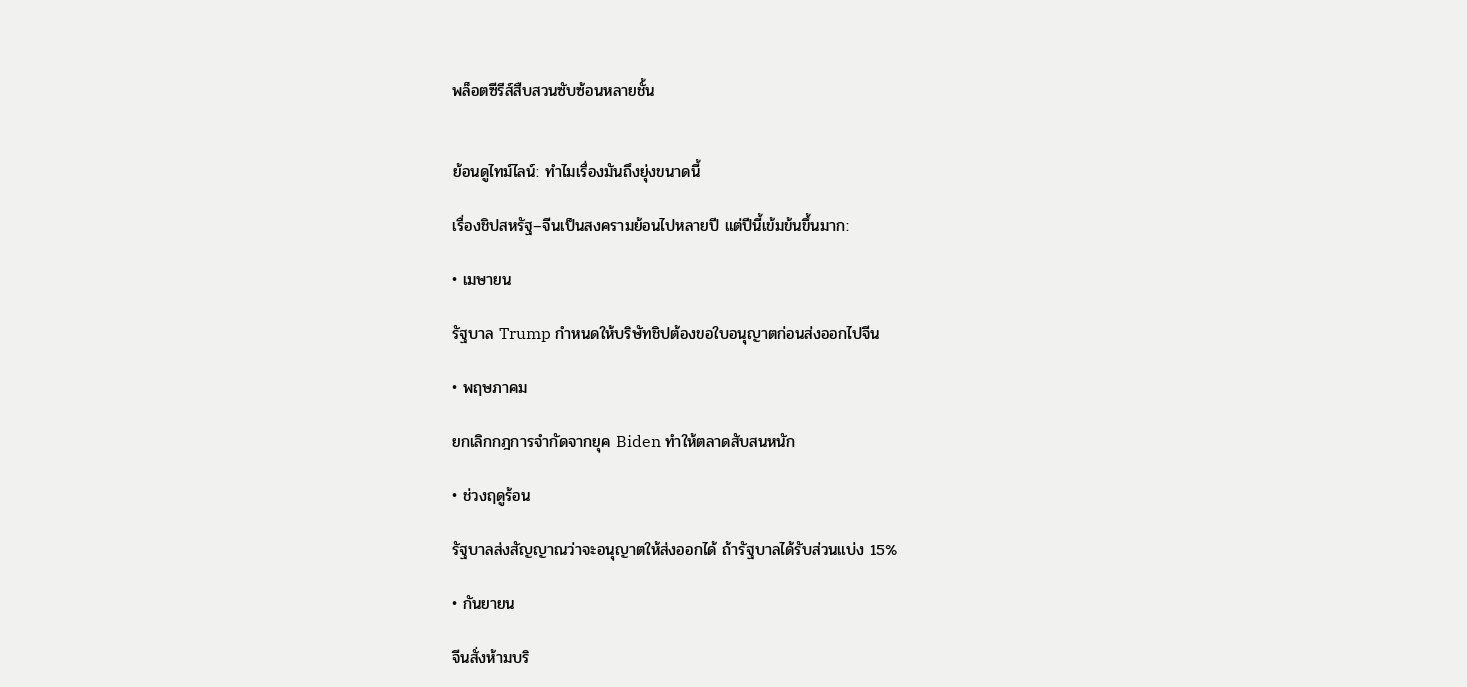พล็อตซีรีส์สืบสวนซับซ้อนหลายชั้น


ย้อนดูไทม์ไลน์: ทำไมเรื่องมันถึงยุ่งขนาดนี้

เรื่องชิปสหรัฐ–จีนเป็นสงครามย้อนไปหลายปี แต่ปีนี้เข้มข้นขึ้นมาก:

• เมษายน

รัฐบาล Trump กำหนดให้บริษัทชิปต้องขอใบอนุญาตก่อนส่งออกไปจีน

• พฤษภาคม

ยกเลิกกฎการจำกัดจากยุค Biden ทำให้ตลาดสับสนหนัก

• ช่วงฤดูร้อน

รัฐบาลส่งสัญญาณว่าจะอนุญาตให้ส่งออกได้ ถ้ารัฐบาลได้รับส่วนแบ่ง 15%

• กันยายน

จีนสั่งห้ามบริ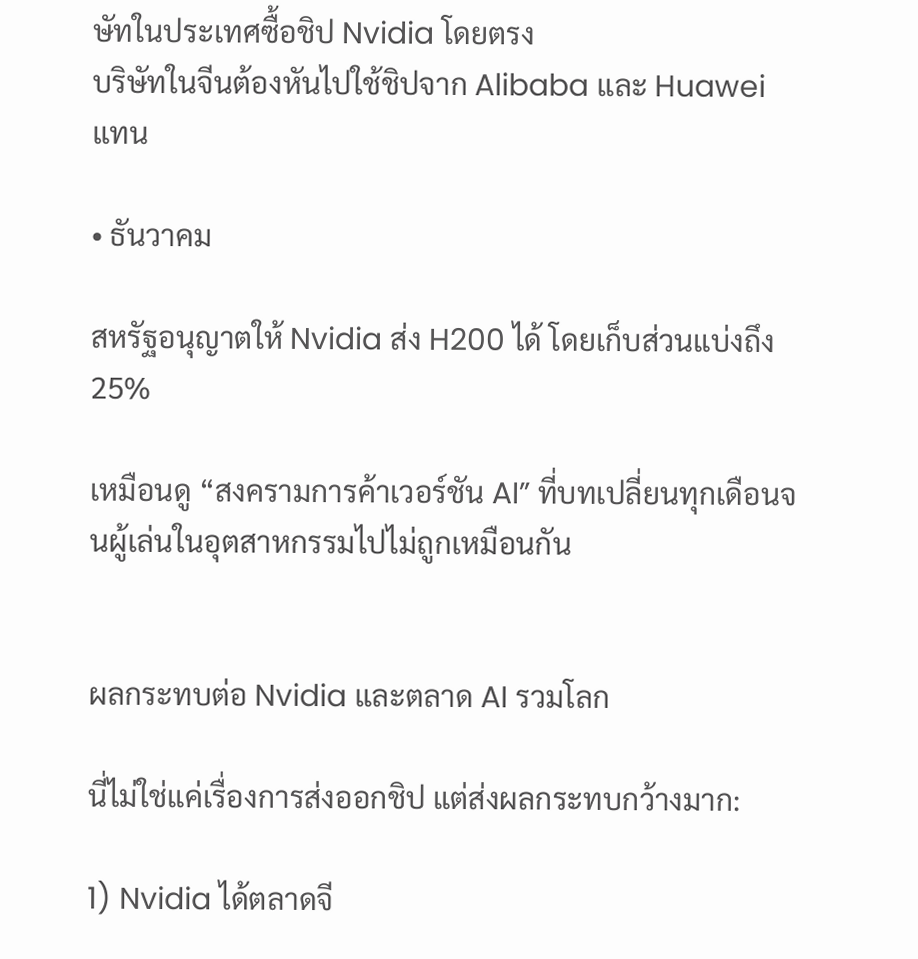ษัทในประเทศซื้อชิป Nvidia โดยตรง
บริษัทในจีนต้องหันไปใช้ชิปจาก Alibaba และ Huawei แทน

• ธันวาคม

สหรัฐอนุญาตให้ Nvidia ส่ง H200 ได้ โดยเก็บส่วนแบ่งถึง 25%

เหมือนดู “สงครามการค้าเวอร์ชัน AI” ที่บทเปลี่ยนทุกเดือนจนผู้เล่นในอุตสาหกรรมไปไม่ถูกเหมือนกัน


ผลกระทบต่อ Nvidia และตลาด AI รวมโลก

นี่ไม่ใช่แค่เรื่องการส่งออกชิป แต่ส่งผลกระทบกว้างมาก:

1) Nvidia ได้ตลาดจี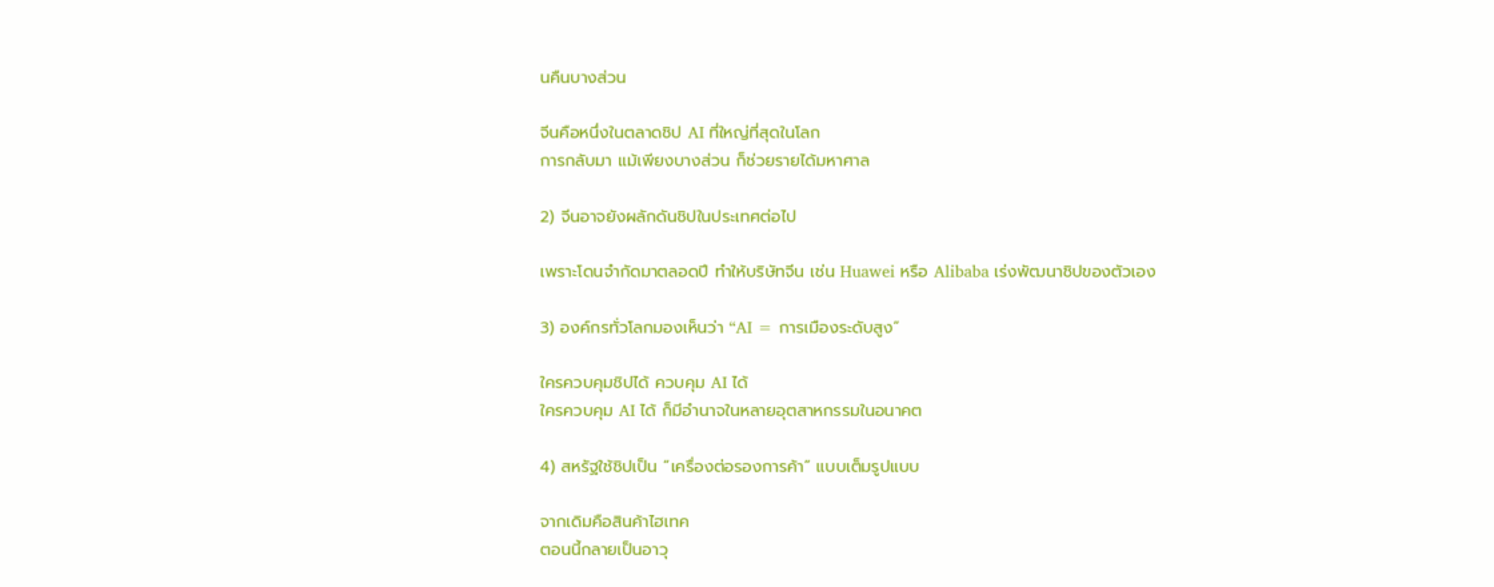นคืนบางส่วน

จีนคือหนึ่งในตลาดชิป AI ที่ใหญ่ที่สุดในโลก
การกลับมา แม้เพียงบางส่วน ก็ช่วยรายได้มหาศาล

2) จีนอาจยังผลักดันชิปในประเทศต่อไป

เพราะโดนจำกัดมาตลอดปี ทำให้บริษัทจีน เช่น Huawei หรือ Alibaba เร่งพัฒนาชิปของตัวเอง

3) องค์กรทั่วโลกมองเห็นว่า “AI = การเมืองระดับสูง”

ใครควบคุมชิปได้ ควบคุม AI ได้
ใครควบคุม AI ได้ ก็มีอำนาจในหลายอุตสาหกรรมในอนาคต

4) สหรัฐใช้ชิปเป็น “เครื่องต่อรองการค้า” แบบเต็มรูปแบบ

จากเดิมคือสินค้าไฮเทค
ตอนนี้กลายเป็นอาวุ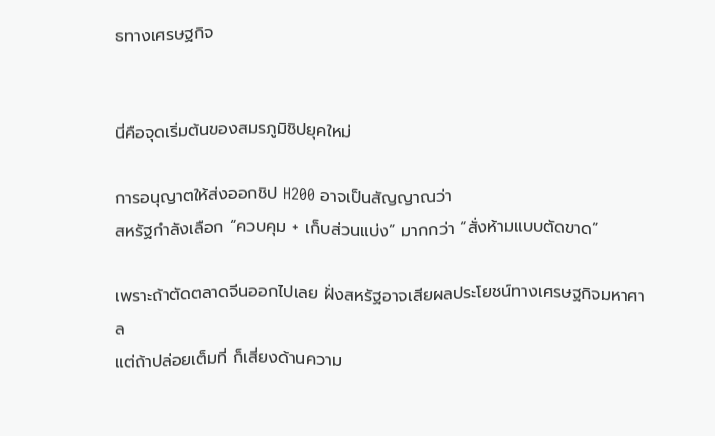ธทางเศรษฐกิจ


นี่คือจุดเริ่มต้นของสมรภูมิชิปยุคใหม่

การอนุญาตให้ส่งออกชิป H200 อาจเป็นสัญญาณว่า
สหรัฐกำลังเลือก “ควบคุม + เก็บส่วนแบ่ง” มากกว่า “สั่งห้ามแบบตัดขาด”

เพราะถ้าตัดตลาดจีนออกไปเลย ฝั่งสหรัฐอาจเสียผลประโยชน์ทางเศรษฐกิจมหาศาล
แต่ถ้าปล่อยเต็มที่ ก็เสี่ยงด้านความ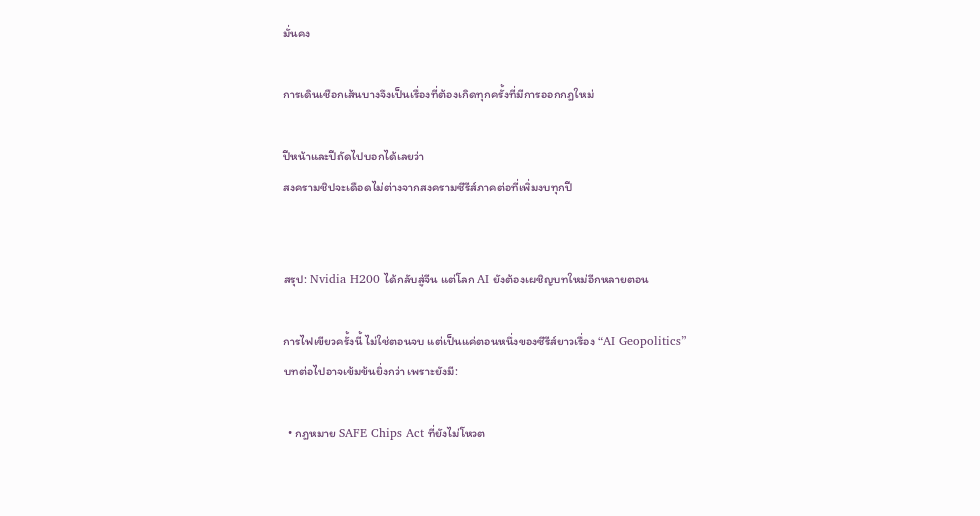มั่นคง

การเดินเชือกเส้นบางจึงเป็นเรื่องที่ต้องเกิดทุกครั้งที่มีการออกกฎใหม่

ปีหน้าและปีถัดไปบอกได้เลยว่า
สงครามชิปจะเดือดไม่ต่างจากสงครามซีรีส์ภาคต่อที่เพิ่มงบทุกปี


สรุป: Nvidia H200 ได้กลับสู่จีน แต่โลก AI ยังต้องเผชิญบทใหม่อีกหลายตอน

การไฟเขียวครั้งนี้ ไม่ใช่ตอนจบ แต่เป็นแค่ตอนหนึ่งของซีรีส์ยาวเรื่อง “AI Geopolitics”
บทต่อไปอาจเข้มข้นยิ่งกว่า เพราะยังมี:

  • กฎหมาย SAFE Chips Act ที่ยังไม่โหวต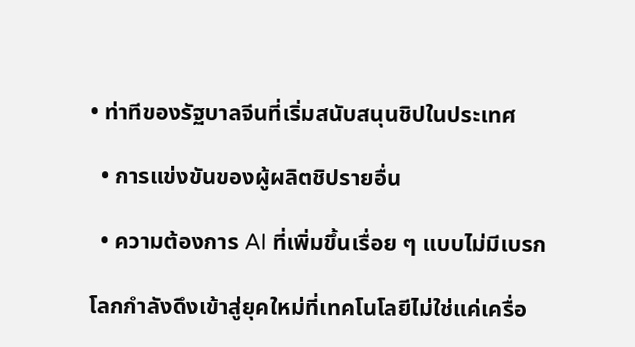• ท่าทีของรัฐบาลจีนที่เริ่มสนับสนุนชิปในประเทศ

  • การแข่งขันของผู้ผลิตชิปรายอื่น

  • ความต้องการ AI ที่เพิ่มขึ้นเรื่อย ๆ แบบไม่มีเบรก

โลกกำลังดึงเข้าสู่ยุคใหม่ที่เทคโนโลยีไม่ใช่แค่เครื่อ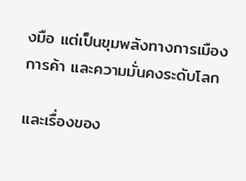งมือ แต่เป็นขุมพลังทางการเมือง การค้า และความมั่นคงระดับโลก

และเรื่องของ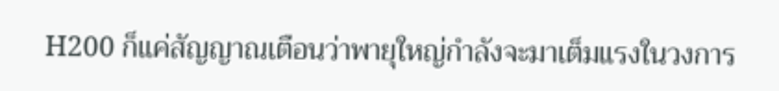H200 ก็แค่สัญญาณเตือนว่าพายุใหญ่กำลังจะมาเต็มแรงในวงการ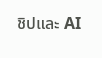ชิปและ AI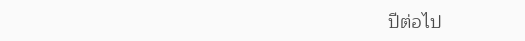ปีต่อไป